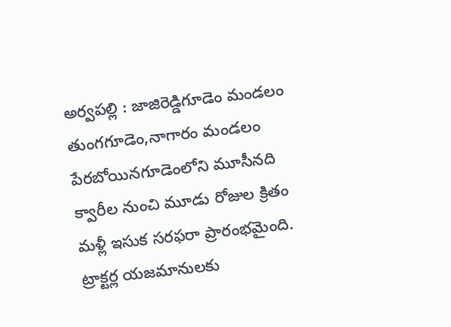అర్వపల్లి : జాజిరెడ్డిగూడెం మండలం తుంగగూడెం,నాగారం మండలం పేరబోయినగూడెంలోని మూసీనది క్వారీల నుంచి మూడు రోజుల క్రితం మళ్లీ ఇసుక సరఫరా ప్రారంభమైంది. ట్రాక్టర్ల యజమానులకు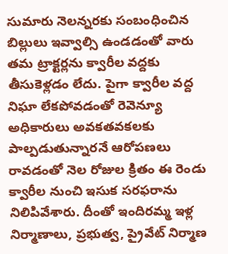సుమారు నెలన్నరకు సంబంధించిన బిల్లులు ఇవ్వాల్సి ఉండడంతో వారు తమ ట్రాక్టర్లను క్వారీల వద్దకు తీసుకెళ్లడం లేదు. పైగా క్వారీల వద్ద నిఘా లేకపోవడంతో రెవెన్యూ అధికారులు అవకతవకలకు పాల్పడుతున్నారనే ఆరోపణలు రావడంతో నెల రోజుల క్రితం ఈ రెండు క్వారీల నుంచి ఇసుక సరఫరాను నిలిపివేశారు. దీంతో ఇందిరమ్మ ఇళ్ల నిర్మాణాలు, ప్రభుత్వ, ప్రైవేట్ నిర్మాణ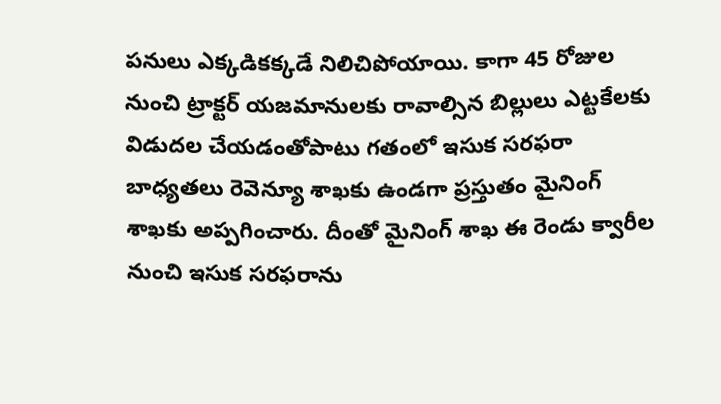పనులు ఎక్కడికక్కడే నిలిచిపోయాయి. కాగా 45 రోజుల నుంచి ట్రాక్టర్ యజమానులకు రావాల్సిన బిల్లులు ఎట్టకేలకు విడుదల చేయడంతోపాటు గతంలో ఇసుక సరఫరా బాధ్యతలు రెవెన్యూ శాఖకు ఉండగా ప్రస్తుతం మైనింగ్ శాఖకు అప్పగించారు. దీంతో మైనింగ్ శాఖ ఈ రెండు క్వారీల నుంచి ఇసుక సరఫరాను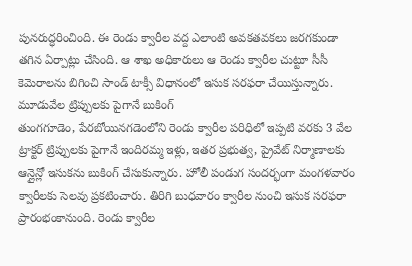పునరుద్ధరించింది. ఈ రెండు క్వారీల వద్ద ఎలాంటి అవకతవకలు జరగకుండా తగిన ఏర్పాట్లు చేసింది. ఆ శాఖ అధికారులు ఆ రెండు క్వారీల చుట్టూ సీసీ కెమెరాలను బిగించి సాండ్ టాక్సీ విధానంలో ఇసుక సరఫరా చేయిస్తున్నారు.
మూడువేల ట్రిప్పులకు పైగానే బుకింగ్
తుంగగూడెం, పేరబోయినగడెంలోని రెండు క్వారీల పరిధిలో ఇప్పటి వరకు 3 వేల ట్రాక్టర్ ట్రిప్పులకు పైగానే ఇందిరమ్మ ఇళ్లు, ఇతర ప్రభుత్వ, ప్రైవేట్ నిర్మాణాలకు ఆన్లైన్లో ఇసుకను బుకింగ్ చేసుకున్నారు. హోలీ పండుగ సందర్భంగా మంగళవారం క్వారీలకు సెలవు ప్రకటించారు. తిరిగి బుధవారం క్వారీల నుంచి ఇసుక సరఫరా ప్రారంభంకానుంది. రెండు క్వారీల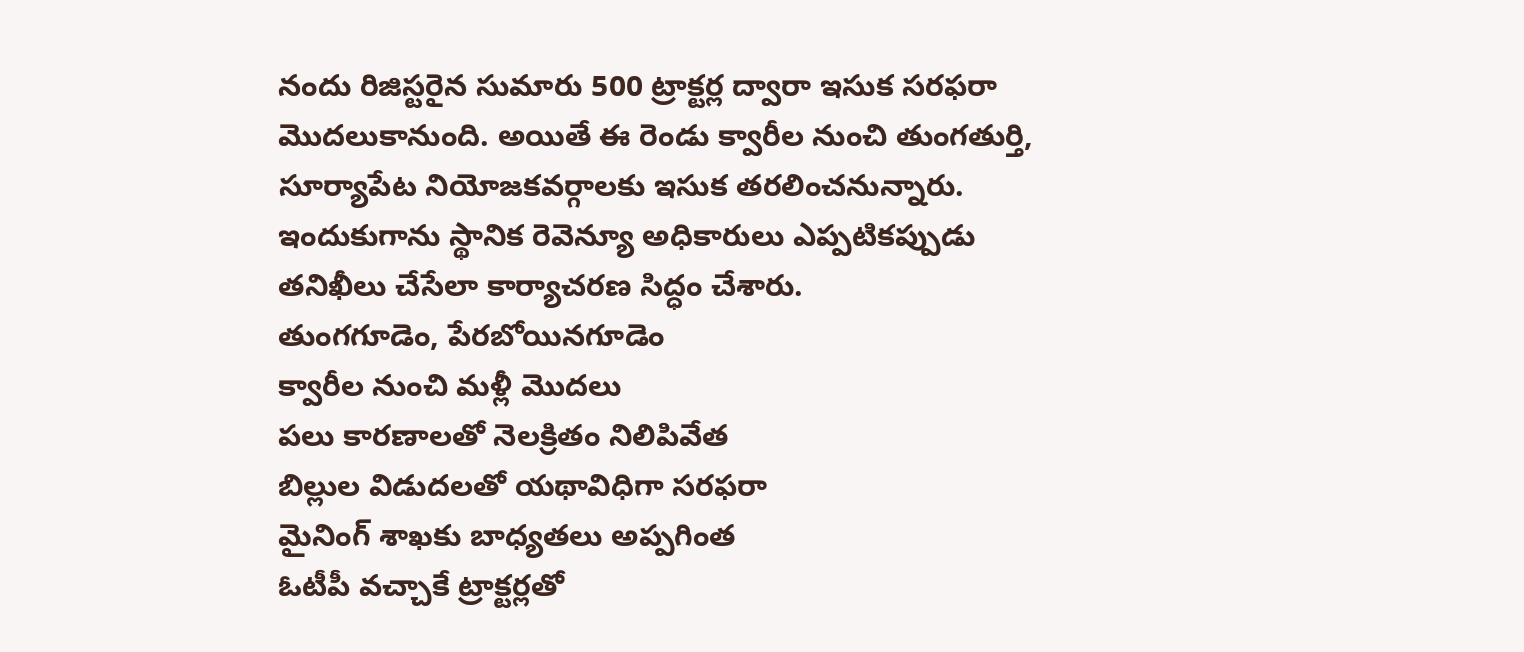నందు రిజిస్టరైన సుమారు 500 ట్రాక్టర్ల ద్వారా ఇసుక సరఫరా మొదలుకానుంది. అయితే ఈ రెండు క్వారీల నుంచి తుంగతుర్తి, సూర్యాపేట నియోజకవర్గాలకు ఇసుక తరలించనున్నారు. ఇందుకుగాను స్థానిక రెవెన్యూ అధికారులు ఎప్పటికప్పుడు తనిఖీలు చేసేలా కార్యాచరణ సిద్ధం చేశారు.
తుంగగూడెం, పేరబోయినగూడెం
క్వారీల నుంచి మళ్లీ మొదలు
పలు కారణాలతో నెలక్రితం నిలిపివేత
బిల్లుల విడుదలతో యథావిధిగా సరఫరా
మైనింగ్ శాఖకు బాధ్యతలు అప్పగింత
ఓటీపీ వచ్చాకే ట్రాక్టర్లతో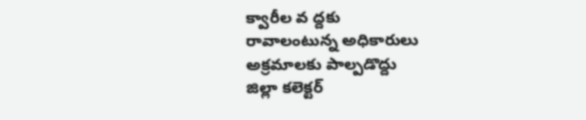క్వారీల వ ద్దకు
రావాలంటున్న అధికారులు
అక్రమాలకు పాల్పడొద్దు
జిల్లా కలెక్టర్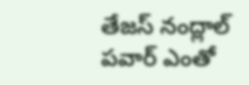తేజస్ నంద్లాల్ పవార్ ఎంతో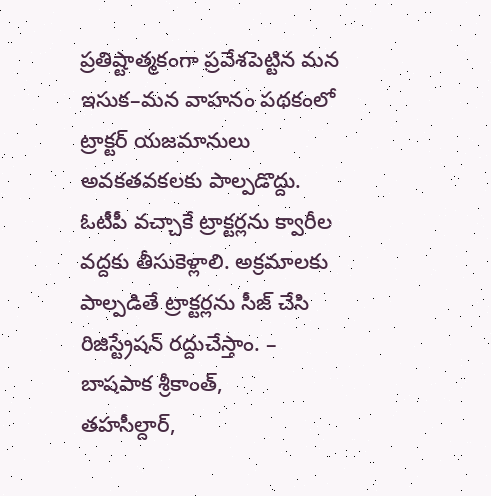ప్రతిష్టాత్మకంగా ప్రవేశపెట్టిన మన ఇసుక–మన వాహనం పథకంలో ట్రాక్టర్ యజమానులు అవకతవకలకు పాల్పడొద్దు. ఓటీపీ వచ్చాకే ట్రాక్టర్లను క్వారీల వద్దకు తీసుకెళ్లాలి. అక్రమాలకు పాల్పడితే ట్రాక్టర్లను సీజ్ చేసి రిజిస్ట్రేషన్ రద్దుచేస్తాం. – బాషపాక శ్రీకాంత్,
తహసీల్దార్,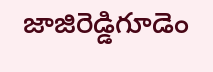జాజిరెడ్డిగూడెం